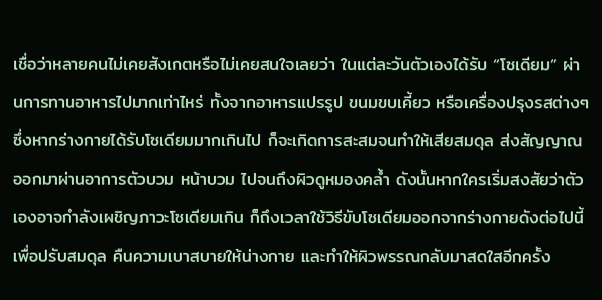เชื่อว่าหลายคนไม่เคยสังเกตหรือไม่เคยสนใจเลยว่า ในแต่ละวันตัวเองได้รับ “โซเดียม” ผ่านการทานอาหารไปมากเท่าไหร่ ทั้งจากอาหารแปรรูป ขนมขบเคี้ยว หรือเครื่องปรุงรสต่างๆ ซึ่งหากร่างกายได้รับโซเดียมมากเกินไป ก็จะเกิดการสะสมจนทำให้เสียสมดุล ส่งสัญญาณออกมาผ่านอาการตัวบวม หน้าบวม ไปจนถึงผิวดูหมองคล้ำ ดังนั้นหากใครเริ่มสงสัยว่าตัวเองอาจกำลังเผชิญภาวะโซเดียมเกิน ก็ถึงเวลาใช้วิธีขับโซเดียมออกจากร่างกายดังต่อไปนี้ เพื่อปรับสมดุล คืนความเบาสบายให้น่างกาย และทำให้ผิวพรรณกลับมาสดใสอีกครั้ง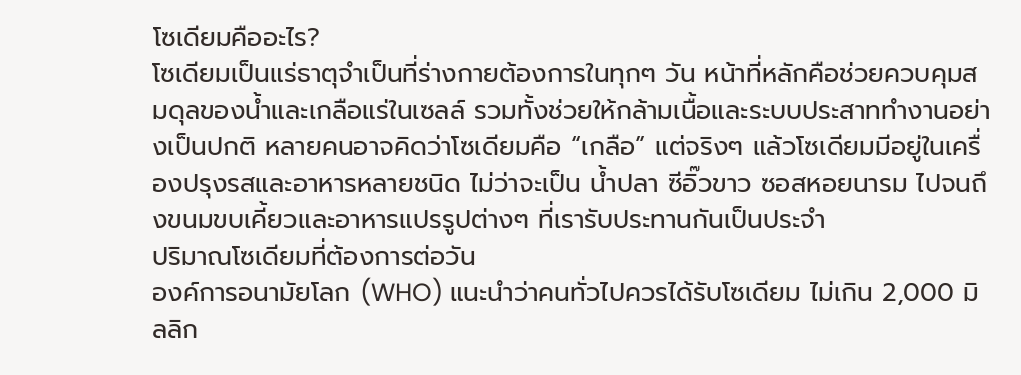โซเดียมคืออะไร?
โซเดียมเป็นแร่ธาตุจำเป็นที่ร่างกายต้องการในทุกๆ วัน หน้าที่หลักคือช่วยควบคุมสมดุลของน้ำและเกลือแร่ในเซลล์ รวมทั้งช่วยให้กล้ามเนื้อและระบบประสาททำงานอย่างเป็นปกติ หลายคนอาจคิดว่าโซเดียมคือ “เกลือ” แต่จริงๆ แล้วโซเดียมมีอยู่ในเครื่องปรุงรสและอาหารหลายชนิด ไม่ว่าจะเป็น น้ำปลา ซีอิ๊วขาว ซอสหอยนารม ไปจนถึงขนมขบเคี้ยวและอาหารแปรรูปต่างๆ ที่เรารับประทานกันเป็นประจำ
ปริมาณโซเดียมที่ต้องการต่อวัน
องค์การอนามัยโลก (WHO) แนะนำว่าคนทั่วไปควรได้รับโซเดียม ไม่เกิน 2,000 มิลลิก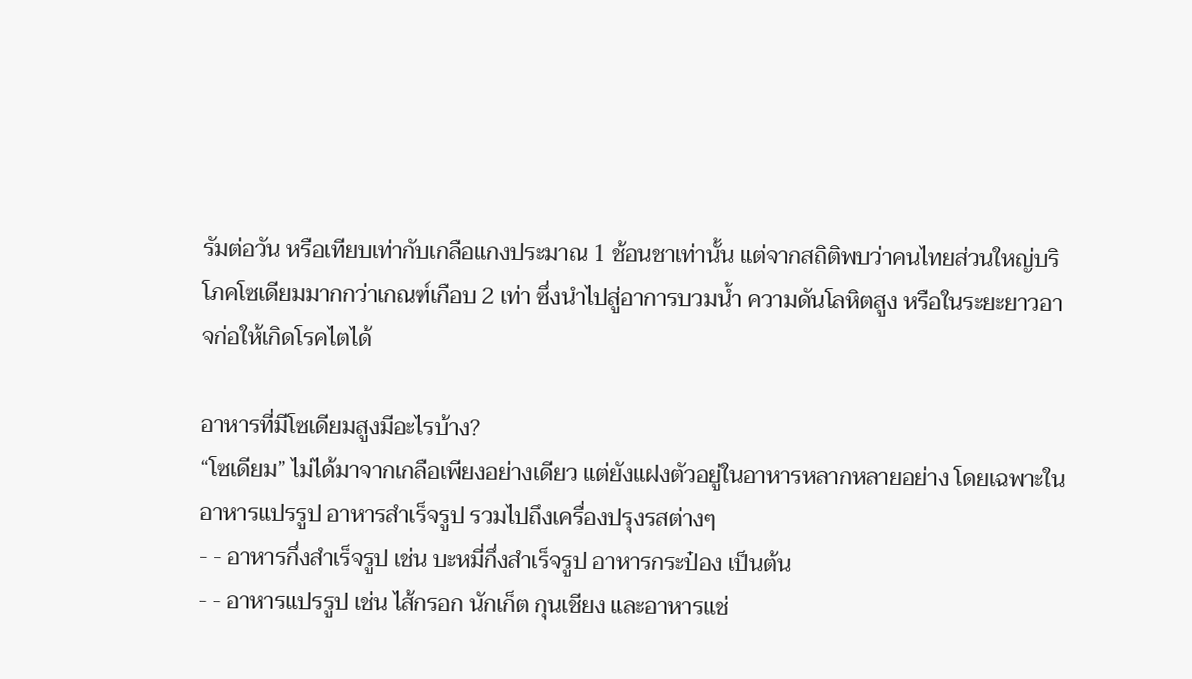รัมต่อวัน หรือเทียบเท่ากับเกลือแกงประมาณ 1 ช้อนชาเท่านั้น แต่จากสถิติพบว่าคนไทยส่วนใหญ่บริโภคโซเดียมมากกว่าเกณฑ์เกือบ 2 เท่า ซึ่งนำไปสู่อาการบวมน้ำ ความดันโลหิตสูง หรือในระยะยาวอาจก่อให้เกิดโรคไตได้

อาหารที่มีโซเดียมสูงมีอะไรบ้าง?
“โซเดียม” ไม่ได้มาจากเกลือเพียงอย่างเดียว แต่ยังแฝงตัวอยู่ในอาหารหลากหลายอย่าง โดยเฉพาะในอาหารแปรรูป อาหารสำเร็จรูป รวมไปถึงเครื่องปรุงรสต่างๆ
- - อาหารกึ่งสำเร็จรูป เช่น บะหมี่กึ่งสำเร็จรูป อาหารกระป๋อง เป็นต้น
- - อาหารแปรรูป เช่น ไส้กรอก นักเก็ต กุนเชียง และอาหารแช่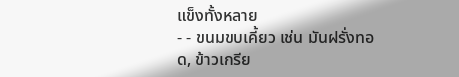แข็งทั้งหลาย
- - ขนมขบเคี้ยว เช่น มันฝรั่งทอด, ข้าวเกรีย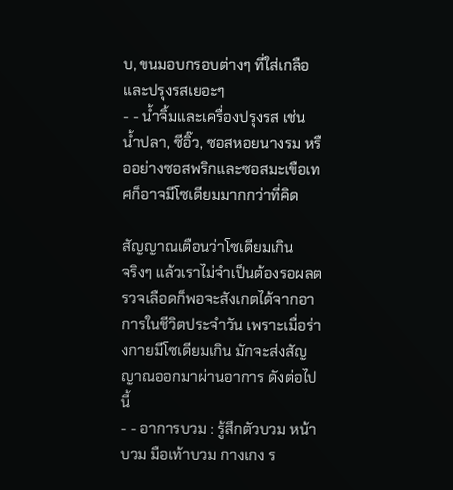บ, ขนมอบกรอบต่างๆ ที่ใส่เกลือและปรุงรสเยอะๆ
- - น้ำจิ้มและเครื่องปรุงรส เช่น น้ำปลา, ซีอิ๊ว, ซอสหอยนางรม หรืออย่างซอสพริกและซอสมะเขือเทศก็อาจมีโซเดียมมากกว่าที่คิด

สัญญาณเตือนว่าโซเดียมเกิน
จริงๆ แล้วเราไม่จำเป็นต้องรอผลตรวจเลือดก็พอจะสังเกตได้จากอาการในชีวิตประจำวัน เพราะเมื่อร่างกายมีโซเดียมเกิน มักจะส่งสัญญาณออกมาผ่านอาการ ดังต่อไปนี้
- - อาการบวม : รู้สึกตัวบวม หน้าบวม มือเท้าบวม กางเกง ร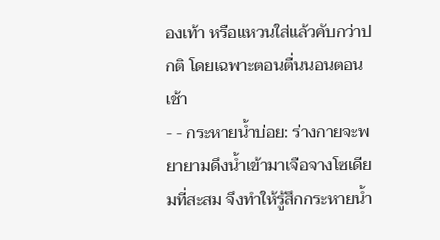องเท้า หรือแหวนใส่แล้วคับกว่าปกติ โดยเฉพาะตอนตื่นนอนตอนเช้า
- - กระหายน้ำบ่อย: ร่างกายจะพยายามดึงน้ำเข้ามาเจือจางโซเดียมที่สะสม จึงทำให้รู้สึกกระหายน้ำ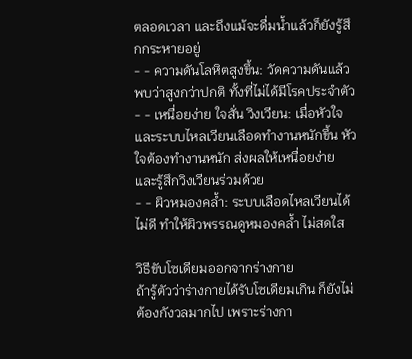ตลอดเวลา และถึงแม้จะดื่มน้ำแล้วก็ยังรู้สึกกระหายอยู่
- - ความดันโลหิตสูงขึ้น: วัดความดันแล้วพบว่าสูงกว่าปกติ ทั้งที่ไม่ได้มีโรคประจำตัว
- - เหนื่อยง่าย ใจสั่น วิงเวียน: เมื่อหัวใจและระบบไหลเวียนเลือดทำงานหนักขึ้น หัวใจต้องทำงานหนัก ส่งผลให้เหนื่อยง่าย และรู้สึกวิงเวียนร่วมด้วย
- - ผิวหมองคล้ำ: ระบบเลือดไหลเวียนได้ไม่ดี ทำให้ผิวพรรณดูหมองคล้ำ ไม่สดใส

วิธีขับโซเดียมออกจากร่างกาย
ถ้ารู้ตัวว่าร่างกายได้รับโซเดียมเกิน ก็ยังไม่ต้องกังวลมากไป เพราะร่างกา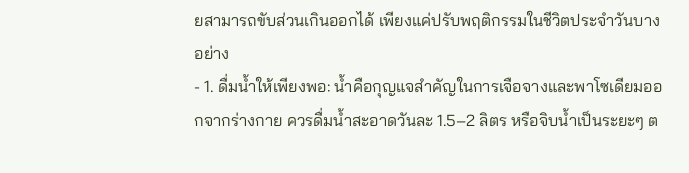ยสามารถขับส่วนเกินออกได้ เพียงแค่ปรับพฤติกรรมในชีวิตประจำวันบางอย่าง
- 1. ดื่มน้ำให้เพียงพอ: น้ำคือกุญแจสำคัญในการเจือจางและพาโซเดียมออกจากร่างกาย ควรดื่มน้ำสะอาดวันละ 1.5–2 ลิตร หรือจิบน้ำเป็นระยะๆ ต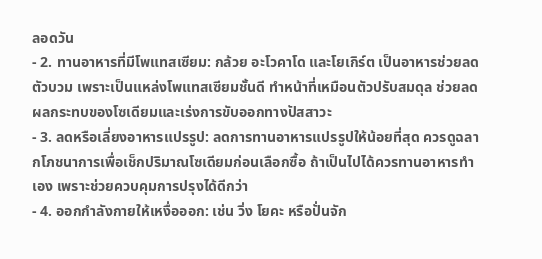ลอดวัน
- 2. ทานอาหารที่มีโพแทสเซียม: กล้วย อะโวคาโด และโยเกิร์ต เป็นอาหารช่วยลดตัวบวม เพราะเป็นแหล่งโพแทสเซียมชั้นดี ทำหน้าที่เหมือนตัวปรับสมดุล ช่วยลดผลกระทบของโซเดียมและเร่งการขับออกทางปัสสาวะ
- 3. ลดหรือเลี่ยงอาหารแปรรูป: ลดการทานอาหารแปรรูปให้น้อยที่สุด ควรดูฉลากโภชนาการเพื่อเช็กปริมาณโซเดียมก่อนเลือกซื้อ ถ้าเป็นไปได้ควรทานอาหารทำเอง เพราะช่วยควบคุมการปรุงได้ดีกว่า
- 4. ออกกำลังกายให้เหงื่อออก: เช่น วิ่ง โยคะ หรือปั่นจัก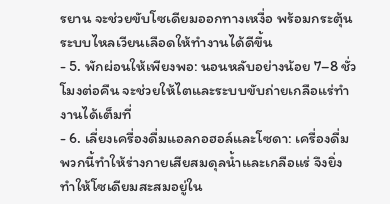รยาน จะช่วยขับโซเดียมออกทางเหงื่อ พร้อมกระตุ้นระบบไหลเวียนเลือดให้ทำงานได้ดีขึ้น
- 5. พักผ่อนให้เพียงพอ: นอนหลับอย่างน้อย 7–8 ชั่วโมงต่อคืน จะช่วยให้ไตและระบบขับถ่ายเกลือแร่ทำงานได้เต็มที่
- 6. เลี่ยงเครื่องดื่มแอลกอฮอล์และโซดา: เครื่องดื่มพวกนี้ทำให้ร่างกายเสียสมดุลน้ำและเกลือแร่ จึงยิ่งทำให้โซเดียมสะสมอยู่ใน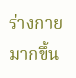ร่างกายมากขึ้น